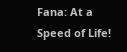Fana: At a Speed of Life!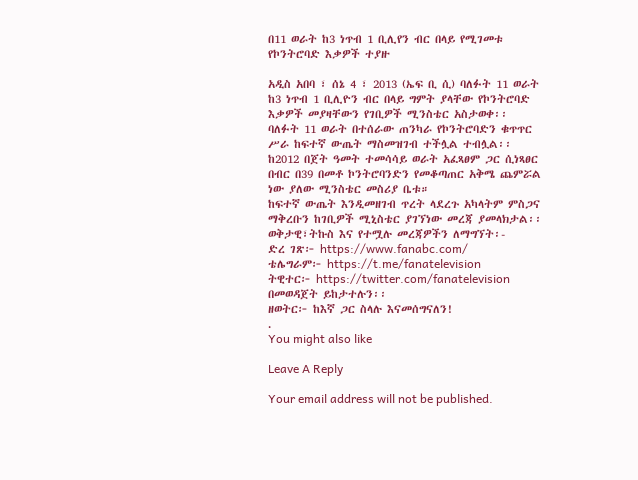በ11 ወራት ከ3 ነጥብ 1 ቢሊየን ብር በላይ የሚገመቱ የኮንትሮባድ እቃዎች ተያዙ

አዲስ አበባ ፣ ሰኔ 4 ፣ 2013 (ኤፍ ቢ ሲ) ባለፉት 11 ወራት ከ3 ነጥብ 1 ቢሊዮን ብር በላይ ግምት ያላቸው የኮንትሮባድ እቃዎች መያዛቸውን የገቢዎች ሚንስቴር አስታወቀ፡፡
ባለፉት 11 ወራት በተሰራው ጠንካራ የኮንትሮባድን ቁጥጥር ሥራ ከፍተኛ ውጤት ማስመዝገብ ተችሏል ተብሏል፡፡
ከ2012 በጀት ዓመት ተመሳሳይ ወራት አፈጻፀም ጋር ሲነጻፀር በብር በ39 በመቶ ኮንትሮባንድን የመቆጣጠር አቅሜ ጨምሯል ነው ያለው ሚንስቴር መስሪያ ቤቱ።
ከፍተኛ ውጤት እንዲመዘገብ ጥረት ላደረጉ አካላትም ምስጋና ማቅረቡን ከገቢዎች ሚኒስቴር ያገኘነው መረጃ ያመላክታል፡፡
ወቅታዊ፣ትኩስ እና የተሟሉ መረጃዎችን ለማግኘት፡-
ድረ ገጽ፦ https://www.fanabc.com/
ቴሌግራም፦ https://t.me/fanatelevision
ትዊተር፦ https://twitter.com/fanatelevision በመወዳጀት ይከታተሉን፡፡
ዘወትር፦ ከእኛ ጋር ስላሉ እናመሰግናለን!
.
You might also like

Leave A Reply

Your email address will not be published.